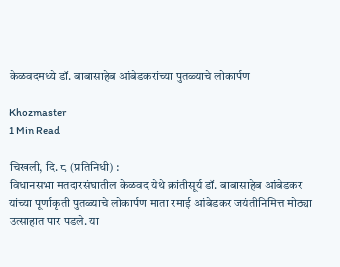केळवदमध्ये डॉ. बाबासाहेब आंबेडकरांच्या पुतळ्याचे लोकार्पण

Khozmaster
1 Min Read

चिखली, दि. ८ (प्रतिनिधी) :
विधानसभा मतदारसंघातील केळवद येथे क्रांतीसूर्य डॉ. बाबासाहेब आंबेडकर यांच्या पूर्णाकृती पुतळ्याचे लोकार्पण माता रमाई आंबेडकर जयंतीनिमित्त मोठ्या उत्साहात पार पडले. या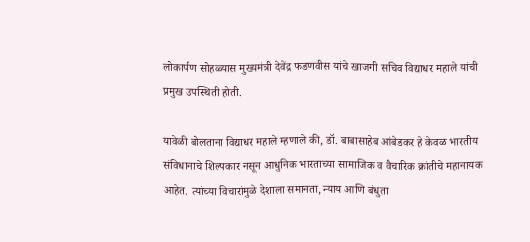लोकार्पण सोहळ्यास मुख्यमंत्री देवेंद्र फडणवीस यांचे खाजगी सचिव विद्याधर महाले यांची प्रमुख उपस्थिती होती.

यावेळी बोलताना विद्याधर महाले म्हणाले की, डॉ. बाबासाहेब आंबेडकर हे केवळ भारतीय संविधानाचे शिल्पकार नसून आधुनिक भारताच्या सामाजिक व वैचारिक क्रांतीचे महानायक आहेत. त्यांच्या विचारांमुळे देशाला समानता, न्याय आणि बंधुता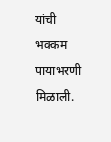यांची भक्कम पायाभरणी मिळाली.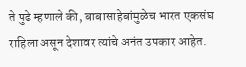ते पुढे म्हणाले की, बाबासाहेबांमुळेच भारत एकसंघ राहिला असून देशावर त्यांचे अनंत उपकार आहेत.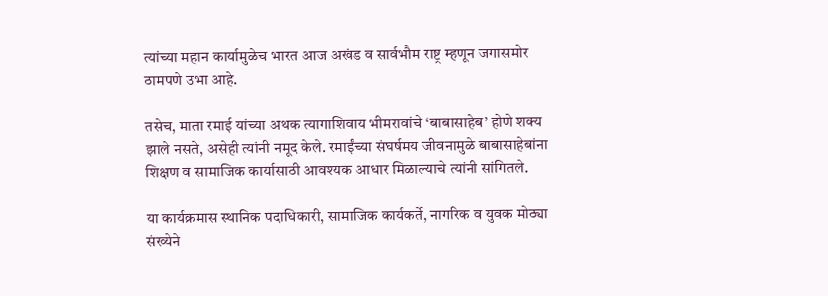त्यांच्या महान कार्यामुळेच भारत आज अखंड व सार्वभौम राष्ट्र म्हणून जगासमोर ठामपणे उभा आहे.

तसेच, माता रमाई यांच्या अथक त्यागाशिवाय भीमरावांचे ‘बाबासाहेब’ होणे शक्य झाले नसते, असेही त्यांनी नमूद केले. रमाईंच्या संघर्षमय जीवनामुळे बाबासाहेबांना शिक्षण व सामाजिक कार्यासाठी आवश्यक आधार मिळाल्याचे त्यांनी सांगितले.

या कार्यक्रमास स्थानिक पदाधिकारी, सामाजिक कार्यकर्ते, नागरिक व युवक मोठ्या संख्येने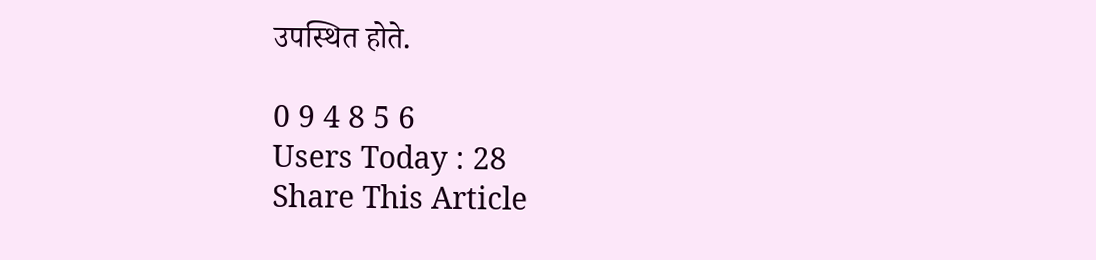उपस्थित होते.

0 9 4 8 5 6
Users Today : 28
Share This Article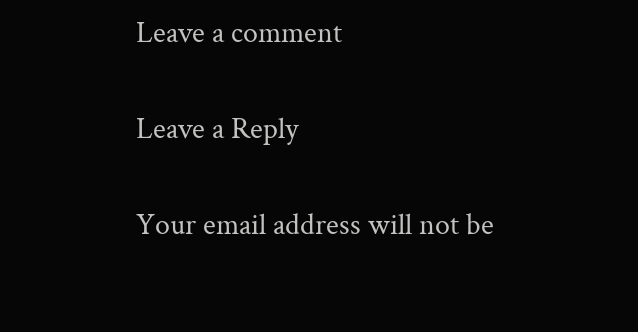Leave a comment

Leave a Reply

Your email address will not be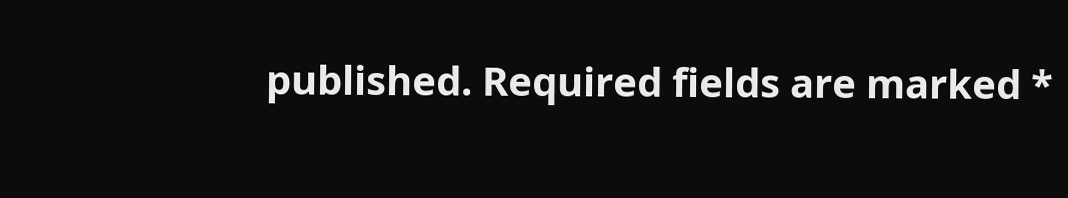published. Required fields are marked *